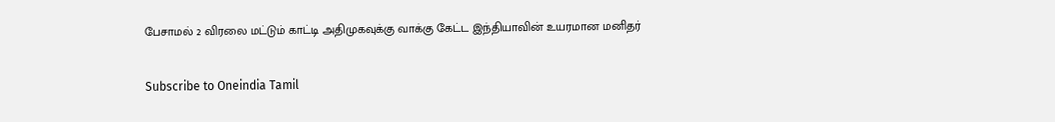பேசாமல் 2 விரலை மட்டும் காட்டி அதிமுகவுக்கு வாக்கு கேட்ட இந்தியாவின் உயரமான மனிதர்

Subscribe to Oneindia Tamil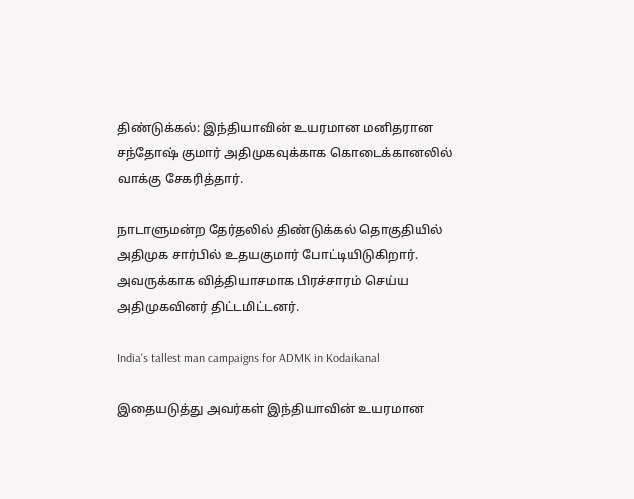திண்டுக்கல்: இந்தியாவின் உயரமான மனிதரான சந்தோஷ் குமார் அதிமுகவுக்காக கொடைக்கானலில் வாக்கு சேகரித்தார்.

நாடாளுமன்ற தேர்தலில் திண்டுக்கல் தொகுதியில் அதிமுக சார்பில் உதயகுமார் போட்டியிடுகிறார். அவருக்காக வித்தியாசமாக பிரச்சாரம் செய்ய அதிமுகவினர் திட்டமிட்டனர்.

India's tallest man campaigns for ADMK in Kodaikanal

இதையடுத்து அவர்கள் இந்தியாவின் உயரமான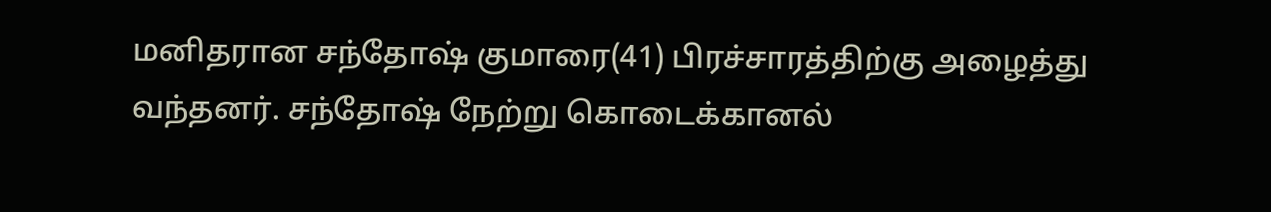மனிதரான சந்தோஷ் குமாரை(41) பிரச்சாரத்திற்கு அழைத்து வந்தனர். சந்தோஷ் நேற்று கொடைக்கானல்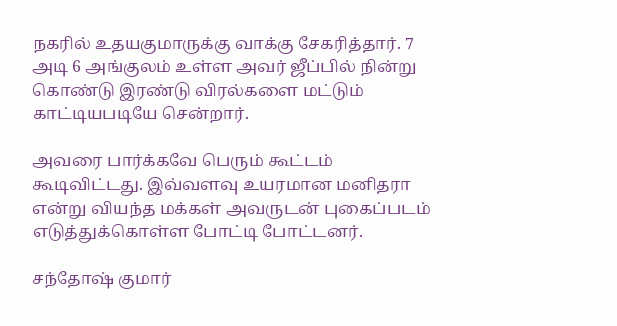நகரில் உதயகுமாருக்கு வாக்கு சேகரித்தார். 7 அடி 6 அங்குலம் உள்ள அவர் ஜீப்பில் நின்று கொண்டு இரண்டு விரல்களை மட்டும் காட்டியபடியே சென்றார்.

அவரை பார்க்கவே பெரும் கூட்டம் கூடிவிட்டது. இவ்வளவு உயரமான மனிதரா என்று வியந்த மக்கள் அவருடன் புகைப்படம் எடுத்துக்கொள்ள போட்டி போட்டனர்.

சந்தோஷ் குமார்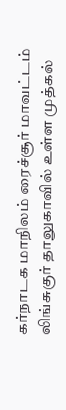கர்நாடக மாநிலம் ரைச்சூர் மாவட்டம் லிங்சுகுர் தாலுகாவில் உள்ள முத்கல்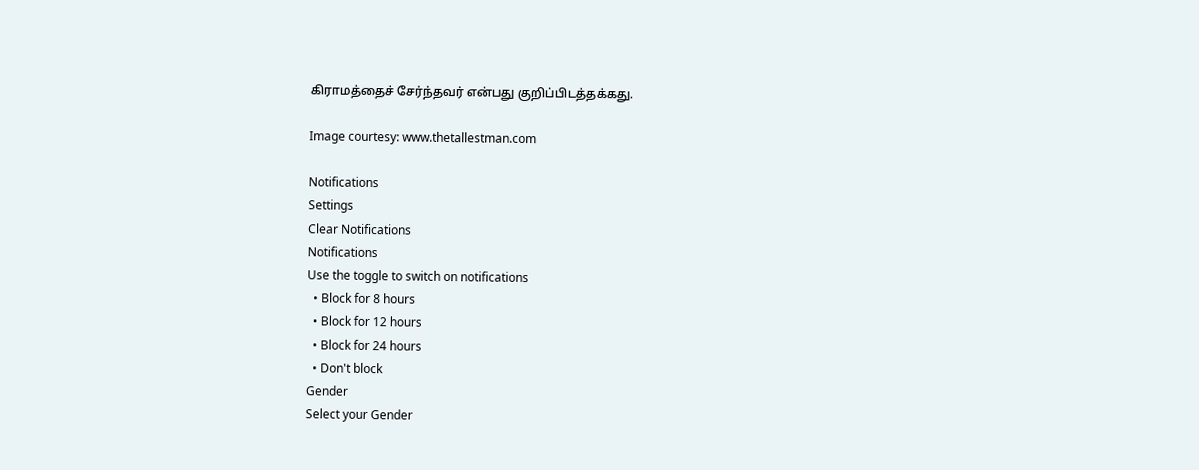கிராமத்தைச் சேர்ந்தவர் என்பது குறிப்பிடத்தக்கது.

Image courtesy: www.thetallestman.com

Notifications
Settings
Clear Notifications
Notifications
Use the toggle to switch on notifications
  • Block for 8 hours
  • Block for 12 hours
  • Block for 24 hours
  • Don't block
Gender
Select your Gender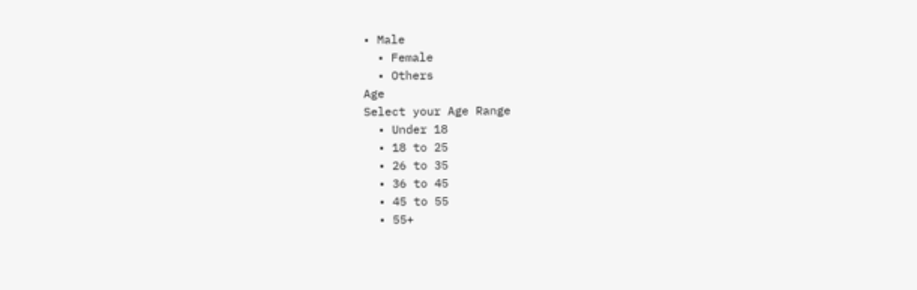• Male
  • Female
  • Others
Age
Select your Age Range
  • Under 18
  • 18 to 25
  • 26 to 35
  • 36 to 45
  • 45 to 55
  • 55+